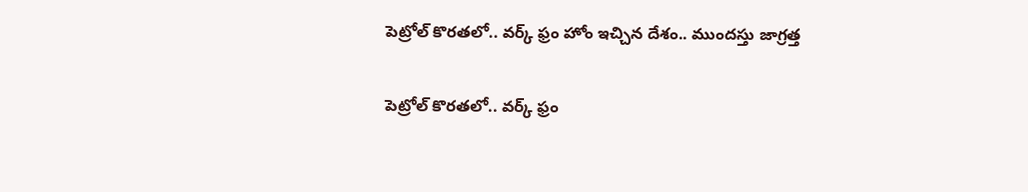పెట్రోల్ కొరతలో.. వర్క్ ఫ్రం హోం ఇచ్చిన దేశం.. ముందస్తు జాగ్రత్త

పెట్రోల్ కొరతలో.. వర్క్ ఫ్రం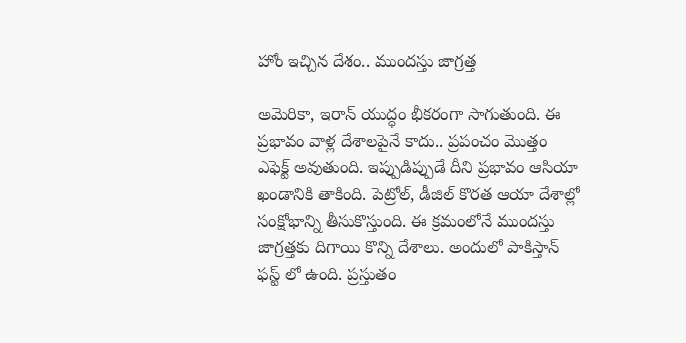హోం ఇచ్చిన దేశం.. ముందస్తు జాగ్రత్త

అమెరికా, ఇరాన్ యుద్ధం భీకరంగా సాగుతుంది. ఈ ప్రభావం వాళ్ల దేశాలపైనే కాదు.. ప్రపంచం మొత్తం ఎఫెక్ట్ అవుతుంది. ఇప్పుడిప్పుడే దీని ప్రభావం ఆసియా ఖండానికి తాకింది. పెట్రోల్, డీజిల్ కొరత ఆయా దేశాల్లో సంక్షోభాన్ని తీసుకొస్తుంది. ఈ క్రమంలోనే ముందస్తు జాగ్రత్తకు దిగాయి కొన్ని దేశాలు. అందులో పాకిస్తాన్ ఫస్ట్ లో ఉంది. ప్రస్తుతం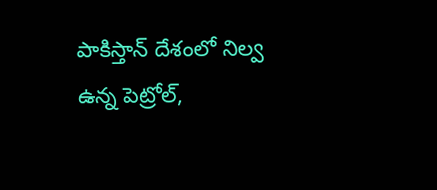పాకిస్తాన్ దేశంలో నిల్వ ఉన్న పెట్రోల్,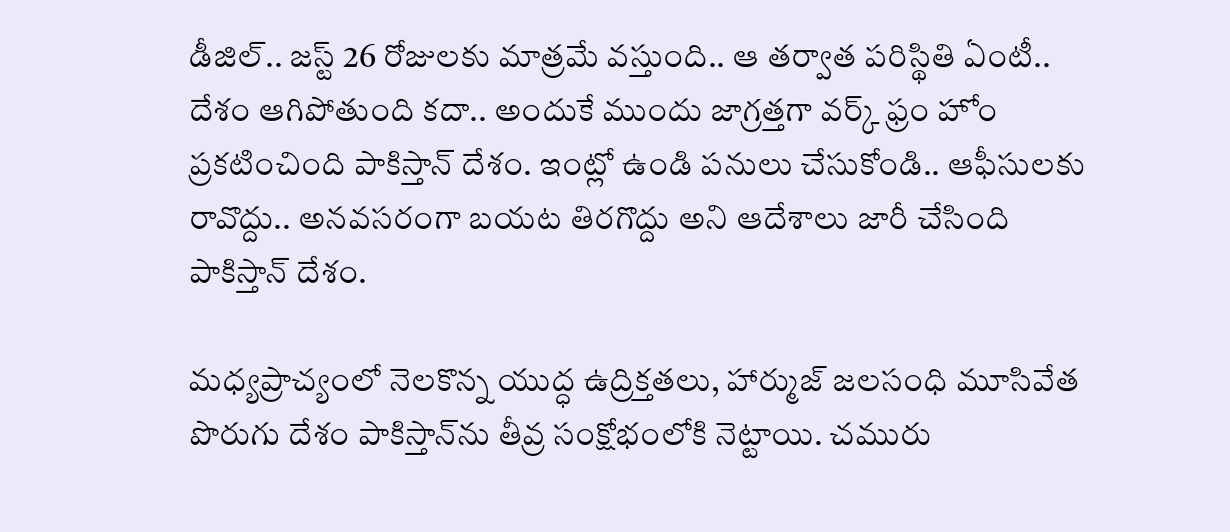డీజిల్.. జస్ట్ 26 రోజులకు మాత్రమే వస్తుంది.. ఆ తర్వాత పరిస్థితి ఏంటీ.. దేశం ఆగిపోతుంది కదా.. అందుకే ముందు జాగ్రత్తగా వర్క్ ఫ్రం హోం ప్రకటించింది పాకిస్తాన్ దేశం. ఇంట్లో ఉండి పనులు చేసుకోండి.. ఆఫీసులకు రావొద్దు.. అనవసరంగా బయట తిరగొద్దు అని ఆదేశాలు జారీ చేసింది పాకిస్తాన్ దేశం.

మధ్యప్రాచ్యంలో నెలకొన్న యుద్ధ ఉద్రిక్తతలు, హార్ముజ్ జలసంధి మూసివేత పొరుగు దేశం పాకిస్తాన్‌ను తీవ్ర సంక్షోభంలోకి నెట్టాయి. చమురు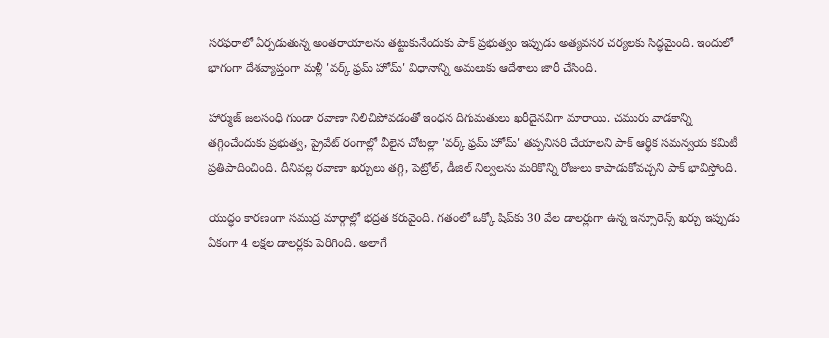సరఫరాలో ఏర్పడుతున్న అంతరాయాలను తట్టుకునేందుకు పాక్ ప్రభుత్వం ఇప్పుడు అత్యవసర చర్యలకు సిద్ధమైంది. ఇందులో భాగంగా దేశవ్యాప్తంగా మళ్లీ 'వర్క్ ఫ్రమ్ హోమ్' విధానాన్ని అమలుకు ఆదేశాలు జారీ చేసింది.

హార్ముజ్ జలసంధి గుండా రవాణా నిలిచిపోవడంతో ఇంధన దిగుమతులు ఖరీదైనవిగా మారాయి. చమురు వాడకాన్ని తగ్గించేందుకు ప్రభుత్వ, ప్రైవేట్ రంగాల్లో వీలైన చోటల్లా 'వర్క్ ఫ్రమ్ హోమ్' తప్పనిసరి చేయాలని పాక్ ఆర్థిక సమన్వయ కమిటీ ప్రతిపాదించింది. దీనివల్ల రవాణా ఖర్చులు తగ్గి, పెట్రోల్, డీజిల్ నిల్వలను మరికొన్ని రోజులు కాపాడుకోవచ్చని పాక్ భావిస్తోంది.

యుద్ధం కారణంగా సముద్ర మార్గాల్లో భద్రత కరువైంది. గతంలో ఒక్కో షిప్‌కు 30 వేల డాలర్లుగా ఉన్న ఇన్సూరెన్స్ ఖర్చు ఇప్పుడు ఏకంగా 4 లక్షల డాలర్లకు పెరిగింది. అలాగే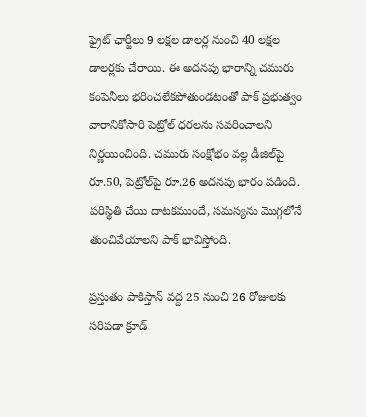ఫ్రైట్ ఛార్జీలు 9 లక్షల డాలర్ల నుంచి 40 లక్షల డాలర్లకు చేరాయి. ఈ అదనపు భారాన్ని చమురు కంపెనీలు భరించలేకపోతుండటంతో పాక్ ప్రభుత్వం వారానికోసారి పెట్రోల్ ధరలను సవరించాలని నిర్ణయించింది. చమురు సంక్షోభం వల్ల డీజిల్‌పై రూ.50, పెట్రోల్‌పై రూ.26 అదనపు భారం పడింది. పరిస్థితి చేయి దాటకముందే, సమస్యను మొగ్గలోనే తుంచివేయాలని పాక్ భావిస్తోంది.

ప్రస్తుతం పాకిస్తాన్ వద్ద 25 నుంచి 26 రోజులకు సరిపడా క్రూడ్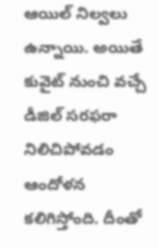ఆయిల్ నిల్వలు ఉన్నాయి. అయితే కువైట్ నుంచి వచ్చే డీజిల్ సరఫరా నిలిచిపోవడం ఆందోళన కలిగిస్తోంది. దీంతో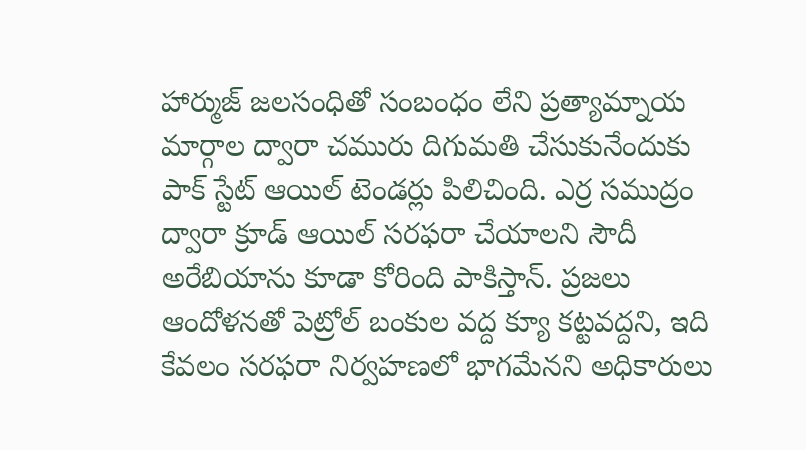హార్ముజ్ జలసంధితో సంబంధం లేని ప్రత్యామ్నాయ మార్గాల ద్వారా చమురు దిగుమతి చేసుకునేందుకు పాక్ స్టేట్ ఆయిల్ టెండర్లు పిలిచింది. ఎర్ర సముద్రం ద్వారా క్రూడ్ ఆయిల్ సరఫరా చేయాలని సౌదీ అరేబియాను కూడా కోరింది పాకిస్తాన్. ప్రజలు ఆందోళనతో పెట్రోల్ బంకుల వద్ద క్యూ కట్టవద్దని, ఇది కేవలం సరఫరా నిర్వహణలో భాగమేనని అధికారులు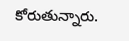కోరుతున్నారు.